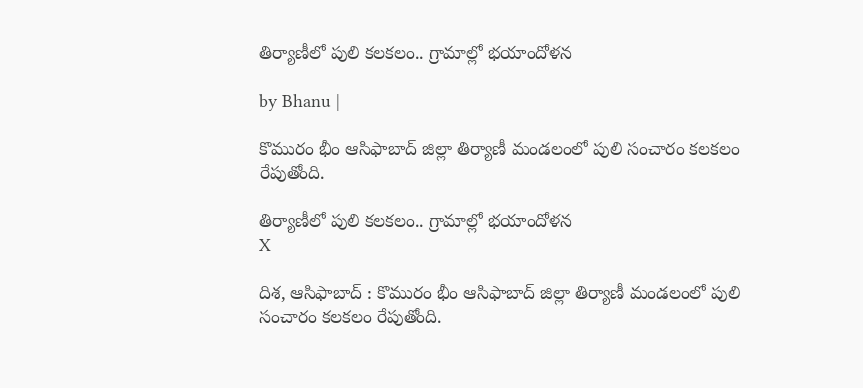తిర్యాణీలో పులి కలకలం.. గ్రామాల్లో భయాందోళన

by Bhanu |

కొమురం భీం ఆసిఫాబాద్ జిల్లా తిర్యాణీ మండలంలో పులి సంచారం కలకలం రేపుతోంది.

తిర్యాణీలో పులి కలకలం.. గ్రామాల్లో భయాందోళన
X

దిశ, ఆసిఫాబాద్ : కొమురం భీం ఆసిఫాబాద్ జిల్లా తిర్యాణీ మండలంలో పులి సంచారం కలకలం రేపుతోంది.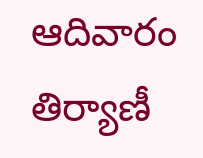ఆదివారం తిర్యాణీ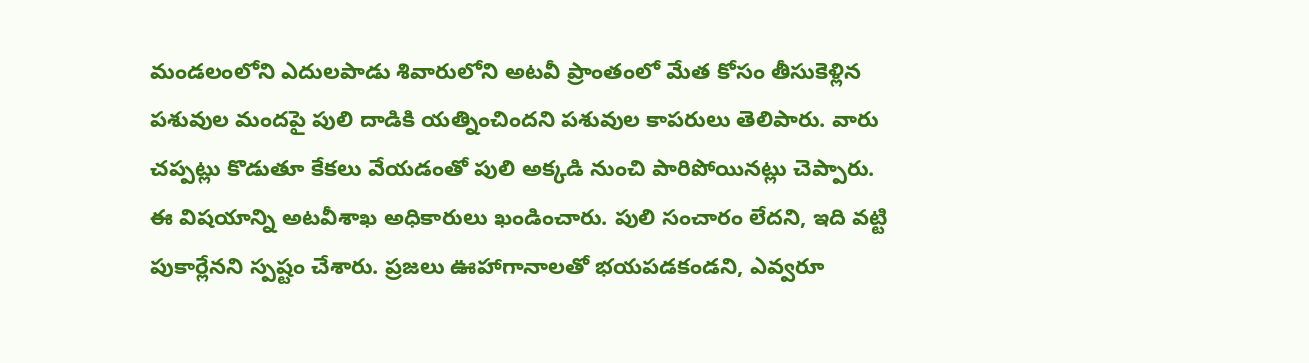మండలంలోని ఎదులపాడు శివారులోని అటవీ ప్రాంతంలో మేత కోసం తీసుకెళ్లిన పశువుల మందపై పులి దాడికి యత్నించిందని పశువుల కాపరులు తెలిపారు. వారు చప్పట్లు కొడుతూ కేకలు వేయడంతో పులి అక్కడి నుంచి పారిపోయినట్లు చెప్పారు. ఈ విషయాన్ని అటవీశాఖ అధికారులు ఖండించారు. పులి సంచారం లేదని, ఇది వట్టి పుకార్లేనని స్పష్టం చేశారు. ప్రజలు ఊహాగానాలతో భయపడకండని, ఎవ్వరూ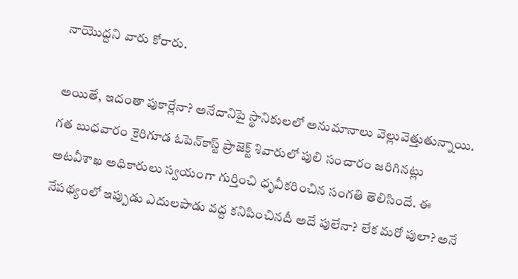నాయొద్దని వారు కోరారు.

అయితే, ఇదంతా పుకార్లేనా? అనేదానిపై స్థానికులలో అనుమానాలు వెల్లువెత్తుతున్నాయి. గత బుధవారం కైరిగూడ ఓపెన్‌కాస్ట్ ప్రాజెక్ట్‌ శివారులో పులి సంచారం జరిగినట్లు అటవీశాఖ అధికారులు స్వయంగా గుర్తించి ధృవీకరించిన సంగతి తెలిసిందే. ఈ నేపథ్యంలో ఇప్పుడు ఎదులపాడు వద్ద కనిపించినదీ అదే పులేనా? లేక మరో పులా? అనే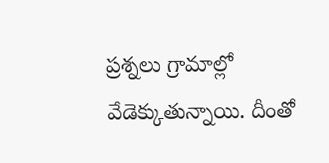ప్రశ్నలు గ్రామాల్లో వేడెక్కుతున్నాయి. దీంతో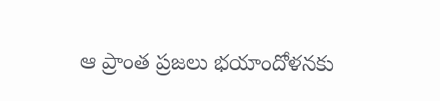ఆ ప్రాంత ప్రజలు భయాందోళనకు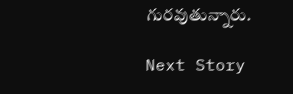గురవుతున్నారు.

Next Story